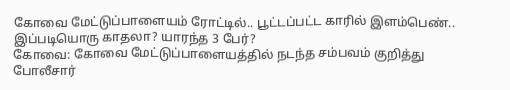கோவை மேட்டுப்பாளையம் ரோட்டில்.. பூட்டப்பட்ட காரில் இளம்பெண்.. இப்படியொரு காதலா? யாரந்த 3 பேர்?
கோவை: கோவை மேட்டுப்பாளையத்தில் நடந்த சம்பவம் குறித்து போலீசார்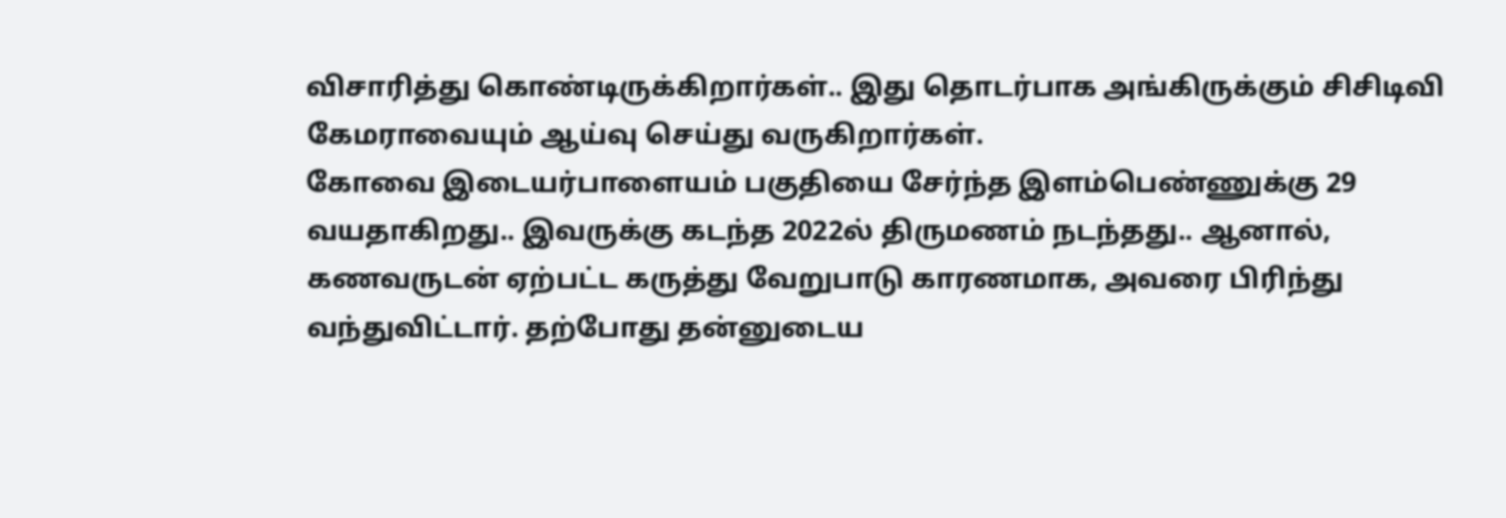விசாரித்து கொண்டிருக்கிறார்கள்.. இது தொடர்பாக அங்கிருக்கும் சிசிடிவி கேமராவையும் ஆய்வு செய்து வருகிறார்கள்.
கோவை இடையர்பாளையம் பகுதியை சேர்ந்த இளம்பெண்ணுக்கு 29 வயதாகிறது.. இவருக்கு கடந்த 2022ல் திருமணம் நடந்தது.. ஆனால், கணவருடன் ஏற்பட்ட கருத்து வேறுபாடு காரணமாக, அவரை பிரிந்து வந்துவிட்டார். தற்போது தன்னுடைய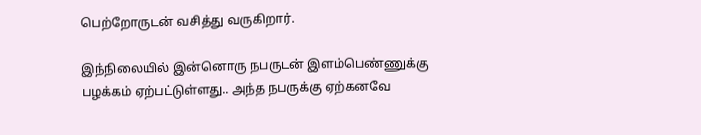பெற்றோருடன் வசித்து வருகிறார்.

இந்நிலையில் இன்னொரு நபருடன் இளம்பெண்ணுக்கு பழக்கம் ஏற்பட்டுள்ளது.. அந்த நபருக்கு ஏற்கனவே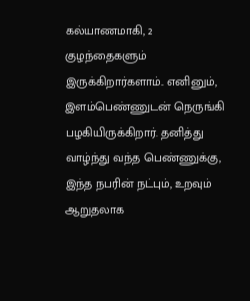கல்யாணமாகி, 2 குழந்தைகளும் இருக்கிறார்களாம்.. எனினும், இளம்பெண்ணுடன் நெருங்கி பழகியிருக்கிறார். தனித்து வாழ்ந்து வந்த பெண்ணுக்கு, இந்த நபரின் நட்பும், உறவும் ஆறுதலாக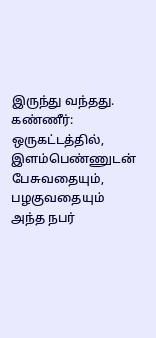இருந்து வந்தது.
கண்ணீர்: ஒருகட்டத்தில், இளம்பெண்ணுடன் பேசுவதையும், பழகுவதையும் அந்த நபர்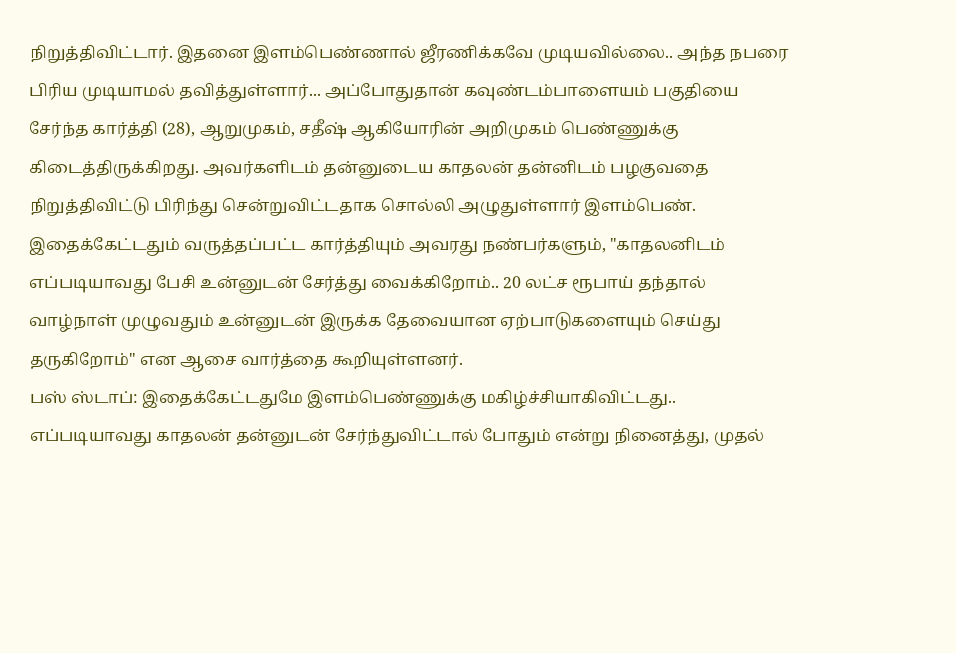நிறுத்திவிட்டார். இதனை இளம்பெண்ணால் ஜீரணிக்கவே முடியவில்லை.. அந்த நபரை பிரிய முடியாமல் தவித்துள்ளார்... அப்போதுதான் கவுண்டம்பாளையம் பகுதியை சேர்ந்த கார்த்தி (28), ஆறுமுகம், சதீஷ் ஆகியோரின் அறிமுகம் பெண்ணுக்கு கிடைத்திருக்கிறது. அவர்களிடம் தன்னுடைய காதலன் தன்னிடம் பழகுவதை நிறுத்திவிட்டு பிரிந்து சென்றுவிட்டதாக சொல்லி அழுதுள்ளார் இளம்பெண்.
இதைக்கேட்டதும் வருத்தப்பட்ட கார்த்தியும் அவரது நண்பர்களும், "காதலனிடம் எப்படியாவது பேசி உன்னுடன் சேர்த்து வைக்கிறோம்.. 20 லட்ச ரூபாய் தந்தால் வாழ்நாள் முழுவதும் உன்னுடன் இருக்க தேவையான ஏற்பாடுகளையும் செய்து தருகிறோம்" என ஆசை வார்த்தை கூறியுள்ளனர்.
பஸ் ஸ்டாப்: இதைக்கேட்டதுமே இளம்பெண்ணுக்கு மகிழ்ச்சியாகிவிட்டது.. எப்படியாவது காதலன் தன்னுடன் சேர்ந்துவிட்டால் போதும் என்று நினைத்து, முதல்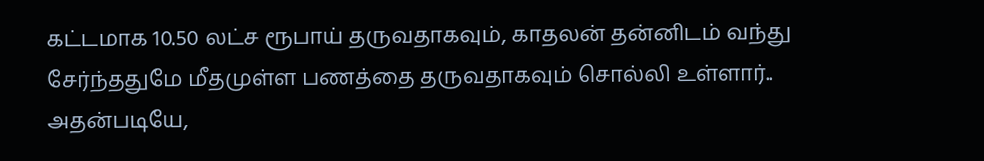கட்டமாக 10.50 லட்ச ரூபாய் தருவதாகவும், காதலன் தன்னிடம் வந்து சேர்ந்ததுமே மீதமுள்ள பணத்தை தருவதாகவும் சொல்லி உள்ளார்.. அதன்படியே,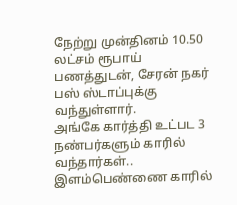நேற்று முன்தினம் 10.50 லட்சம் ரூபாய் பணத்துடன், சேரன் நகர் பஸ் ஸ்டாப்புக்கு வந்துள்ளார்.
அங்கே கார்த்தி உட்பட 3 நண்பர்களும் காரில் வந்தார்கள்.. இளம்பெண்ணை காரில்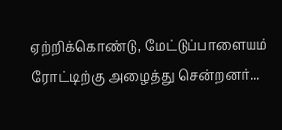ஏற்றிக்கொண்டு, மேட்டுப்பாளையம் ரோட்டிற்கு அழைத்து சென்றனர்...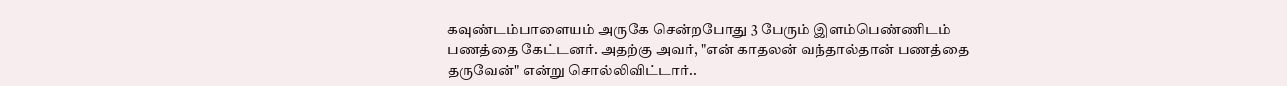கவுண்டம்பாளையம் அருகே சென்றபோது 3 பேரும் இளம்பெண்ணிடம் பணத்தை கேட்டனர். அதற்கு அவர், "என் காதலன் வந்தால்தான் பணத்தை தருவேன்" என்று சொல்லிவிட்டார்..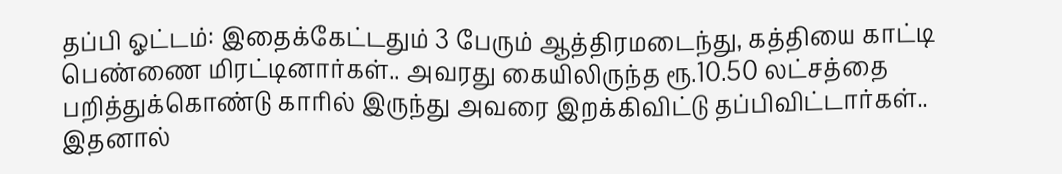தப்பி ஓட்டம்: இதைக்கேட்டதும் 3 பேரும் ஆத்திரமடைந்து, கத்தியை காட்டி பெண்ணை மிரட்டினார்கள்.. அவரது கையிலிருந்த ரூ.10.50 லட்சத்தை பறித்துக்கொண்டு காரில் இருந்து அவரை இறக்கிவிட்டு தப்பிவிட்டார்கள்.. இதனால்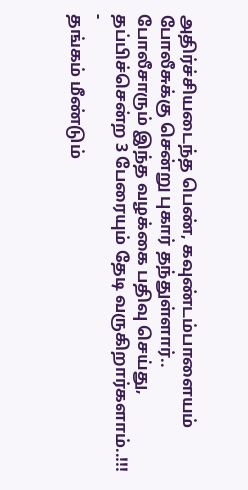அதிர்ச்சியடைந்த பெண், கவுண்டம்பாளையம் போலீசுக்கு சென்று புகார் தந்துள்ளார்.. போலீசாரும் இந்த வழக்கை பதிவு செய்து, தப்பிச்சென்ற 3 பேரையும் தேடி வருகிறார்களாம்..!!!
-
தங்கம் மீண்டும்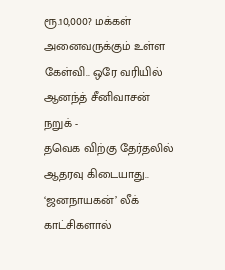ரூ.10,000? மக்கள் அனைவருக்கும் உள்ள கேள்வி.. ஒரே வரியில் ஆனந்த் சீனிவாசன் நறுக் -
தவெக விற்கு தேர்தலில் ஆதரவு கிடையாது.. ‘ஜனநாயகன்’ லீக் காட்சிகளால்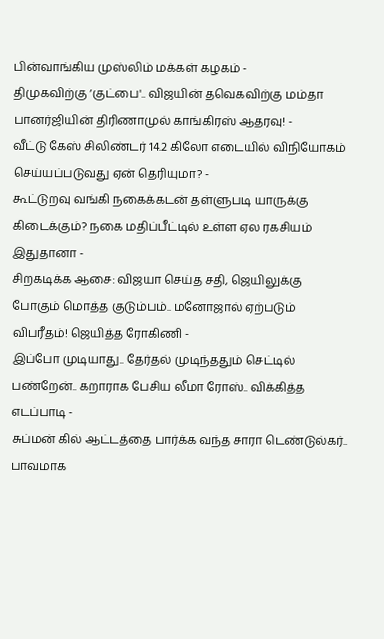பின்வாங்கிய முஸ்லிம் மக்கள் கழகம் -
திமுகவிற்கு ‘குட்பை'.. விஜயின் தவெகவிற்கு மம்தா பானர்ஜியின் திரிணாமுல் காங்கிரஸ் ஆதரவு! -
வீட்டு கேஸ் சிலிண்டர் 14.2 கிலோ எடையில் விநியோகம் செய்யப்படுவது ஏன் தெரியுமா? -
கூட்டுறவு வங்கி நகைக்கடன் தள்ளுபடி யாருக்கு கிடைக்கும்? நகை மதிப்பீட்டில் உள்ள ஏல ரகசியம் இதுதானா -
சிறகடிக்க ஆசை: விஜயா செய்த சதி, ஜெயிலுக்கு போகும் மொத்த குடும்பம்.. மனோஜால் ஏற்படும் விபரீதம்! ஜெயித்த ரோகிணி -
இப்போ முடியாது.. தேர்தல் முடிந்ததும் செட்டில் பண்றேன்.. கறாராக பேசிய லீமா ரோஸ்.. விக்கித்த எடப்பாடி -
சுப்மன் கில் ஆட்டத்தை பார்க்க வந்த சாரா டெண்டுல்கர்.. பாவமாக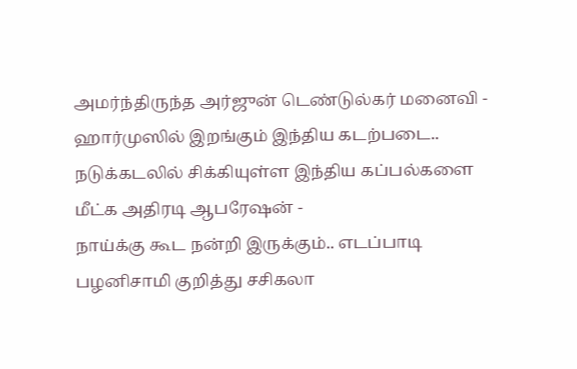அமர்ந்திருந்த அர்ஜுன் டெண்டுல்கர் மனைவி -
ஹார்முஸில் இறங்கும் இந்திய கடற்படை.. நடுக்கடலில் சிக்கியுள்ள இந்திய கப்பல்களை மீட்க அதிரடி ஆபரேஷன் -
நாய்க்கு கூட நன்றி இருக்கும்.. எடப்பாடி பழனிசாமி குறித்து சசிகலா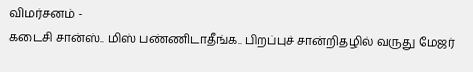விமர்சனம் -
கடைசி சான்ஸ்.. மிஸ் பண்ணிடாதீங்க.. பிறப்புச் சான்றிதழில் வருது மேஜர்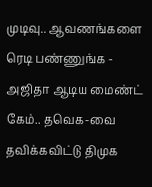முடிவு.. ஆவணங்களை ரெடி பண்ணுங்க -
அஜிதா ஆடிய மைண்ட் கேம்.. தவெக-வை தவிக்கவிட்டு திமுக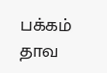பக்கம் தாவ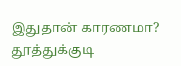இதுதான் காரணமா? தூத்துக்குடி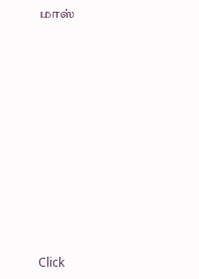மாஸ்












Click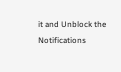it and Unblock the Notifications